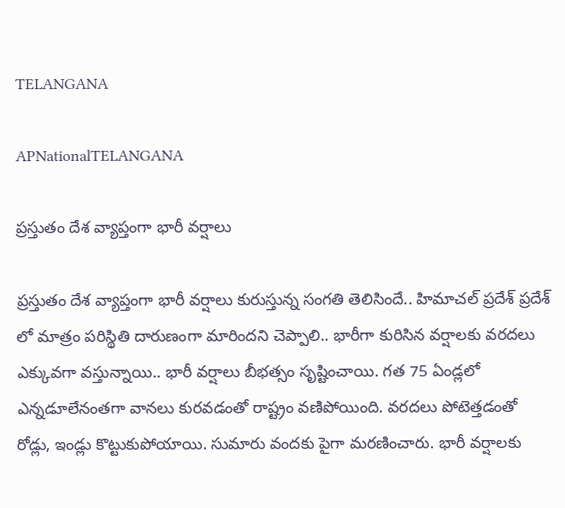TELANGANA

APNationalTELANGANA

ప్రస్తుతం దేశ వ్యాప్తంగా భారీ వర్షాలు

ప్రస్తుతం దేశ వ్యాప్తంగా భారీ వర్షాలు కురుస్తున్న సంగతి తెలిసిందే.. హిమాచల్ ప్రదేశ్ ప్రదేశ్ లో మాత్రం పరిస్థితి దారుణంగా మారిందని చెప్పాలి.. భారీగా కురిసిన వర్షాలకు వరదలు ఎక్కువగా వస్తున్నాయి.. భారీ వర్షాలు బీభత్సం సృష్టించాయి. గత 75 ఏండ్లలో ఎన్నడూలేనంతగా వానలు కురవడంతో రాష్ట్రం వణిపోయింది. వరదలు పోటెత్తడంతో రోడ్లు, ఇండ్లు కొట్టుకుపోయాయి. సుమారు వందకు పైగా మరణించారు. భారీ వర్షాలకు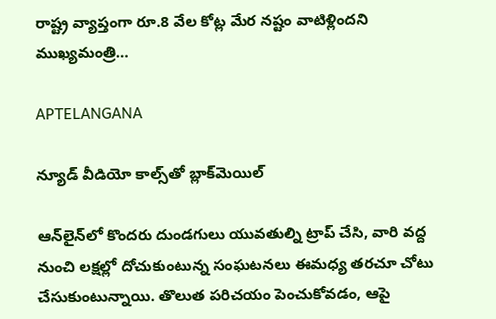రాష్ట్ర వ్యాప్తంగా రూ.8 వేల కోట్ల మేర నష్టం వాటిళ్లిందని ముఖ్యమంత్రి…

APTELANGANA

న్యూడ్ వీడియో కాల్స్‌తో బ్లాక్‌మెయిల్

ఆన్‌లైన్‌లో కొందరు దుండగులు యువతుల్ని ట్రాప్ చేసి, వారి వద్ద నుంచి లక్షల్లో దోచుకుంటున్న సంఘటనలు ఈమధ్య తరచూ చోటు చేసుకుంటున్నాయి. తొలుత పరిచయం పెంచుకోవడం, ఆపై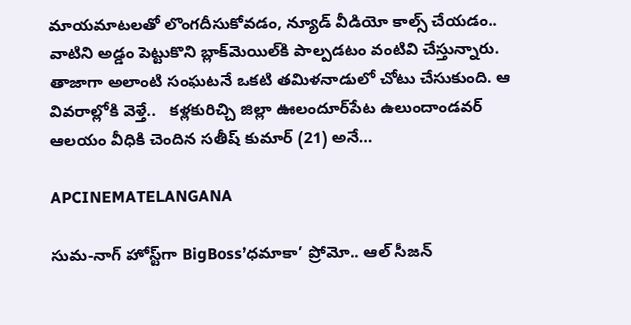మాయమాటలతో లొంగదీసుకోవడం, న్యూడ్ వీడియో కాల్స్ చేయడం.. వాటిని అడ్డం పెట్టుకొని బ్లాక్‌మెయిల్‌కి పాల్పడటం వంటివి చేస్తున్నారు. తాజాగా అలాంటి సంఘటనే ఒకటి తమిళనాడులో చోటు చేసుకుంది. ఆ వివరాల్లోకి వెళ్తే..   కళ్లకురిచ్చి జిల్లా ఊలందూర్‌పేట ఉలుందాండవర్‌ ఆలయం వీధికి చెందిన సతీష్‌ కుమార్‌ (21) అనే…

APCINEMATELANGANA

సుమ-నాగ్ హోస్ట్‌గా BigBoss’ధమాకా’ ప్రోమో.. ఆల్ సీజన్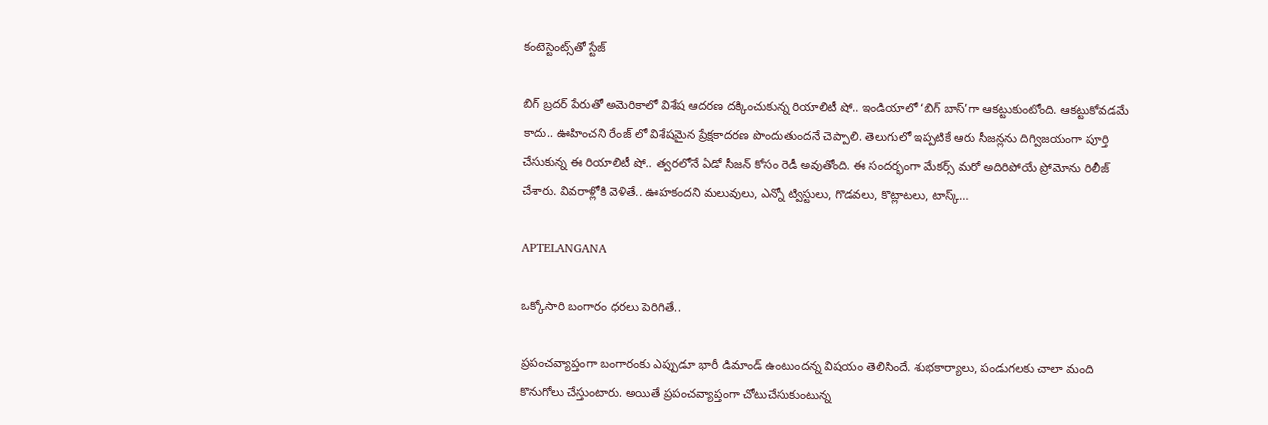కంటెస్టెంట్స్‌తో స్టేజ్

బిగ్ బ్రదర్ పేరుతో అమెరికాలో విశేష ఆదరణ దక్కించుకున్న రియాలిటీ షో.. ఇండియాలో ‘బిగ్ బాస్’గా ఆకట్టుకుంటోంది. ఆకట్టుకోవడమే కాదు.. ఊహించని రేంజ్ లో విశేషమైన ప్రేక్షకాదరణ పొందుతుందనే చెప్పాలి. తెలుగులో ఇప్పటికే ఆరు సీజన్లను దిగ్విజయంగా పూర్తి చేసుకున్న ఈ రియాలిటీ షో.. త్వరలోనే ఏడో సీజన్ కోసం రెడీ అవుతోంది. ఈ సందర్భంగా మేకర్స్ మరో అదిరిపోయే ప్రోమోను రిలీజ్ చేశారు. వివరాళ్లోకి వెళితే.. ఊహకందని మలువులు, ఎన్నో ట్విస్టులు, గొడవలు, కొట్లాటలు, టాస్క్…

APTELANGANA

ఒక్కోసారి బంగారం ధరలు పెరిగితే..

ప్రపంచవ్యాప్తంగా బంగారంకు ఎప్పుడూ భారీ డిమాండ్ ఉంటుందన్న విషయం తెలిసిందే. శుభకార్యాలు, పండుగలకు చాలా మంది కొనుగోలు చేస్తుంటారు. అయితే ప్రపంచవ్యాప్తంగా చోటుచేసుకుంటున్న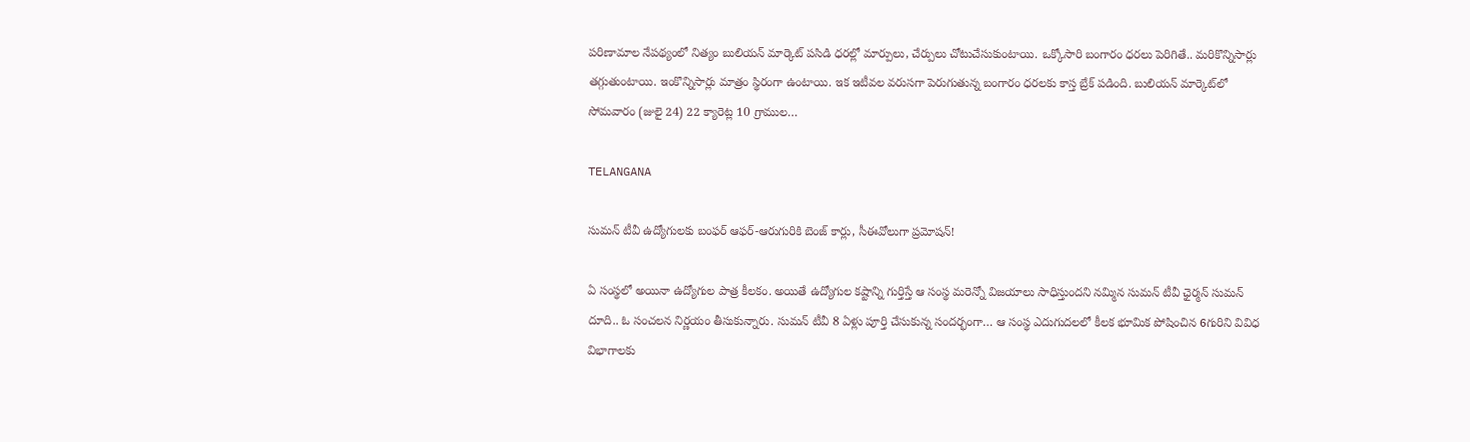పరిణామాల నేపథ్యంలో నిత్యం బులియన్ మార్కెట్‌ పసిడి ధరల్లో మార్పులు, చేర్పులు చోటుచేసుకుంటాయి. ఒక్కోసారి బంగారం ధరలు పెరిగితే.. మరికొన్నిసార్లు తగ్గుతుంటాయి. ఇంకొన్నిసార్లు మాత్రం స్థిరంగా ఉంటాయి. ఇక ఇటీవల వరుసగా పెరుగుతున్న బంగారం ధరలకు కాస్త బ్రేక్ పడింది. బులియన్ మార్కెట్‌లో సోమవారం (జులై 24) 22 క్యారెట్ల 10 గ్రాముల…

TELANGANA

సుమన్ టీవీ ఉద్యోగులకు బంఫర్ ఆఫర్-ఆరుగురికి బెంజ్ కార్లు, సీఈవోలుగా ప్రమోషన్!

ఏ సంస్థలో అయినా ఉద్యోగుల పాత్ర కీలకం. అయితే ఉద్యోగుల కష్టాన్ని గుర్తిస్తే ఆ సంస్థ మరెన్నో విజయాలు సాధిస్తుందని నమ్మిన సుమన్ టీవీ ఛైర్మన్ సుమన్ దూది.. ఓ సంచలన నిర్ణయం తీసుకున్నారు. సుమన్ టీవీ 8 ఏళ్లు పూర్తి చేసుకున్న సందర్భంగా… ఆ సంస్థ ఎదుగుదలలో కీలక భూమిక పోషించిన 6గురిని వివిధ విభాగాలకు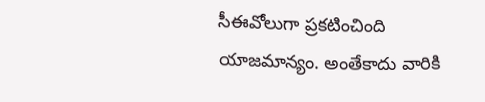సీఈవోలుగా ప్రకటించింది యాజమాన్యం. అంతేకాదు వారికి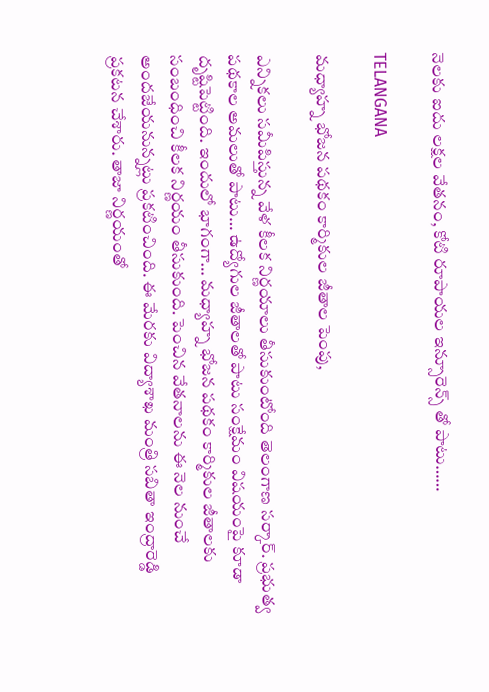నెలకు ఐదు లక్షల వేతనం, కోటి రూపాయల ఇన్సూరెన్స్ తో పాటు……

TELANGANA

మధ్యాహ్న భోజన పథకం కార్మికుల జీతాల పెంపు,

ఎన్నికలు సమీపిస్తున్న వేళ కీలక నిర్ణయాలు తీసుకుంటోంది తెలంగాణ సర్కార్. ప్రభుత్వ పథకాల అమలుతో పాటు… ఉద్యోగుల జీతాలతో పాటు సంక్షేమం విషయంపై కూడా దృష్టిపెట్టింది. ఇందులో భాగంగా… మధ్యాహ్న భోజన పథకం కార్మికుల జీతాలకు సంబంధించి కీలక నిర్ణయం తీసుకుంది. పెంచిన వేతనాలను ఈ నెల నుంచే అందజేయనున్నట్లు ప్రకటించింది. ఈ మేరకు విద్యాశాఖ మంత్రి సబితా ఇంద్రారెడ్డి ప్రకటన చేశారు. తాజా నిర్ణయంతో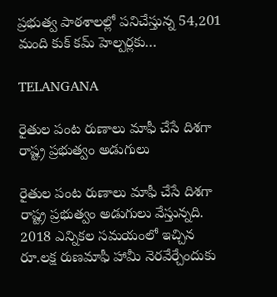ప్రభుత్వ పాఠశాలల్లో పనిచేస్తున్న 54,201 మంది కుక్‌ కమ్‌ హెల్పర్లకు…

TELANGANA

రైతుల పంట రుణాలు మాఫీ చేసే దిశగా రాష్ట్ర ప్రభుత్వం అడుగులు

రైతుల పంట రుణాలు మాఫీ చేసే దిశగా రాష్ట్ర ప్రభుత్వం అడుగులు వేస్తున్నది. 2018 ఎన్నికల సమయంలో ఇచ్చిన రూ.లక్ష రుణమాఫీ హామీ నెరవేర్చేందుకు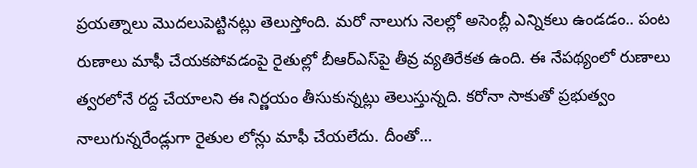ప్రయత్నాలు మొదలుపెట్టినట్లు తెలుస్తోంది. మరో నాలుగు నెలల్లో అసెంబ్లీ ఎన్నికలు ఉండడం.. పంట రుణాలు మాఫీ చేయకపోవడంపై రైతుల్లో బీఆర్‌ఎస్‌పై తీవ్ర వ్యతిరేకత ఉంది. ఈ నేపథ్యంలో రుణాలు త్వరలోనే రద్ద చేయాలని ఈ నిర్ణయం తీసుకున్నట్లు తెలుస్తున్నది. కరోనా సాకుతో ప్రభుత్వం నాలుగున్నరేండ్లుగా రైతుల లోన్లు మాఫీ చేయలేదు. దీంతో…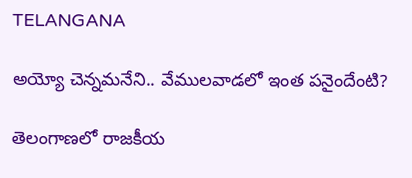TELANGANA

అయ్యో చెన్నమనేని.. వేములవాడలో ఇంత పనైందేంటి?

తెలంగాణలో రాజకీయ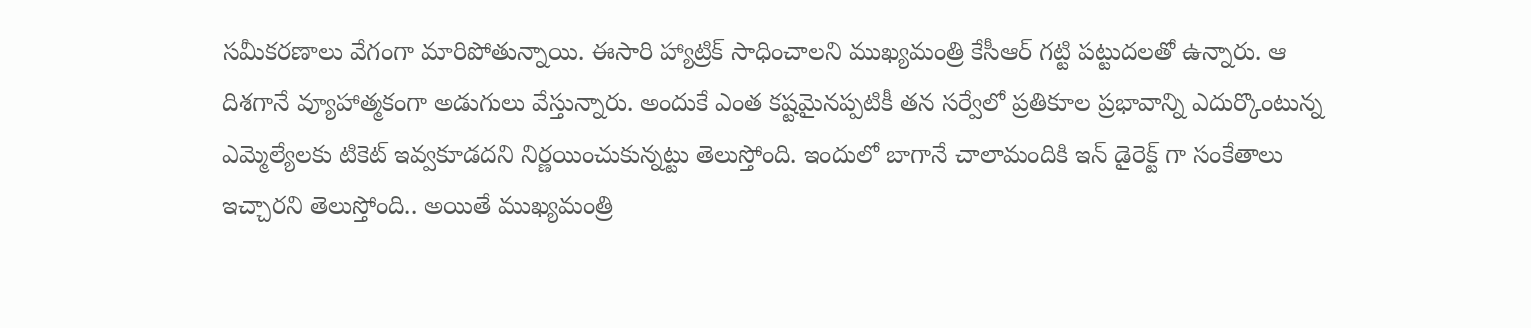సమీకరణాలు వేగంగా మారిపోతున్నాయి. ఈసారి హ్యాట్రిక్ సాధించాలని ముఖ్యమంత్రి కేసీఆర్ గట్టి పట్టుదలతో ఉన్నారు. ఆ దిశగానే వ్యూహాత్మకంగా అడుగులు వేస్తున్నారు. అందుకే ఎంత కష్టమైనప్పటికీ తన సర్వేలో ప్రతికూల ప్రభావాన్ని ఎదుర్కొంటున్న ఎమ్మెల్యేలకు టికెట్ ఇవ్వకూడదని నిర్ణయించుకున్నట్టు తెలుస్తోంది. ఇందులో బాగానే చాలామందికి ఇన్ డైరెక్ట్ గా సంకేతాలు ఇచ్చారని తెలుస్తోంది.. అయితే ముఖ్యమంత్రి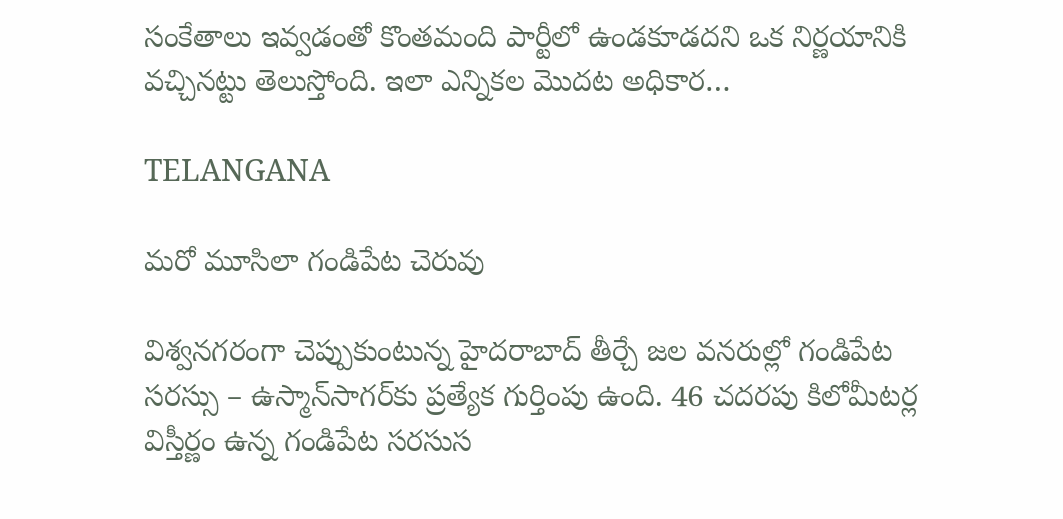సంకేతాలు ఇవ్వడంతో కొంతమంది పార్టీలో ఉండకూడదని ఒక నిర్ణయానికి వచ్చినట్టు తెలుస్తోంది. ఇలా ఎన్నికల మొదట అధికార…

TELANGANA

మరో మూసిలా గండిపేట చెరువు

విశ్వనగరంగా చెప్పుకుంటున్న హైదరాబాద్‌ తీర్చే జల వనరుల్లో గండిపేట సరస్సు – ఉస్మాన్‌సాగర్‌కు ప్రత్యేక గుర్తింపు ఉంది. 46 చదరపు కిలోమీటర్ల విస్తీర్ణం ఉన్న గండిపేట సరసుస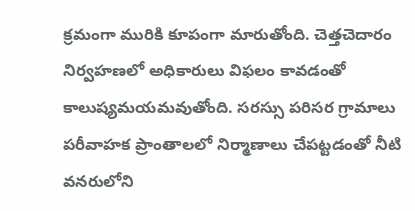క్రమంగా మురికి కూపంగా మారుతోంది. చెత్తచెదారం నిర్వహణలో అధికారులు విఫలం కావడంతో కాలుష్యమయమవుతోంది. సరస్సు పరిసర గ్రామాలు పరీవాహక ప్రాంతాలలో నిర్మాణాలు చేపట్టడంతో నీటి వనరులోని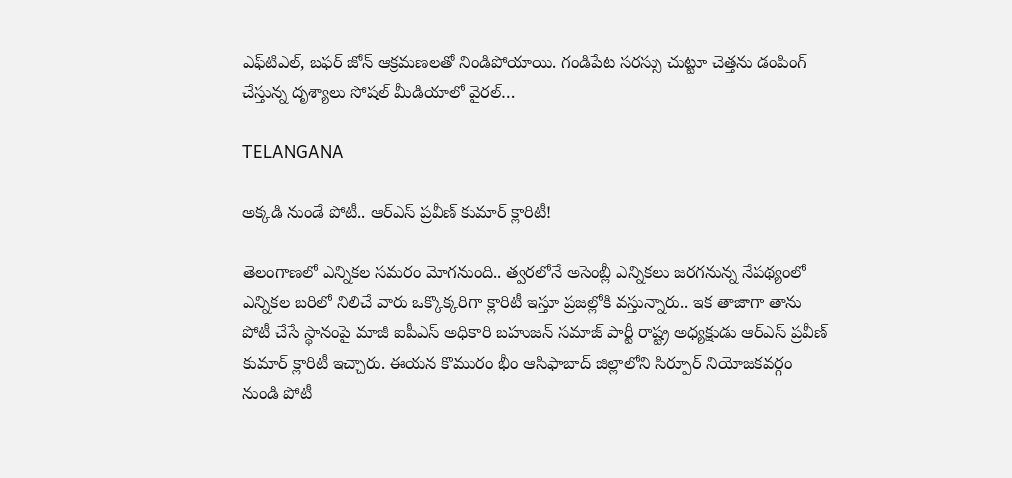ఎఫ్‌టిఎల్, బఫర్ జోన్ ఆక్రమణలతో నిండిపోయాయి. గండిపేట సరస్సు చుట్టూ చెత్తను డంపింగ్ చేస్తున్న దృశ్యాలు సోషల్ మీడియాలో వైరల్‌…

TELANGANA

అక్కడి నుండే పోటీ.. ఆర్ఎస్ ప్రవీణ్ కుమార్ క్లారిటీ!

తెలంగాణలో ఎన్నికల సమరం మోగనుంది.. త్వరలోనే అసెంబ్లీ ఎన్నికలు జరగనున్న నేపథ్యంలో ఎన్నికల బరిలో నిలిచే వారు ఒక్కొక్కరిగా క్లారిటీ ఇస్తూ ప్రజల్లోకి వస్తున్నారు.. ఇక తాజాగా తాను పోటీ చేసే స్థానంపై మాజీ ఐపీఎస్ అధికారి బహుజన్ సమాజ్ పార్టీ రాష్ట్ర అధ్యక్షుడు ఆర్ఎస్ ప్రవీణ్ కుమార్ క్లారిటీ ఇచ్చారు. ఈయన కొమురం భీం ఆసిఫాబాద్ జిల్లాలోని సిర్పూర్ నియోజకవర్గం నుండి పోటీ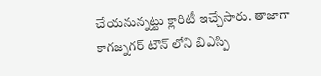చేయనున్నట్టు క్లారిటీ ఇచ్చేసారు. తాజాగా కాగజ్నగర్ టౌన్ లోని బిఎస్పి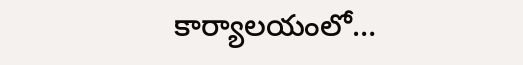కార్యాలయంలో…